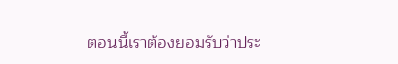ตอนนี้เราต้องยอมรับว่าประ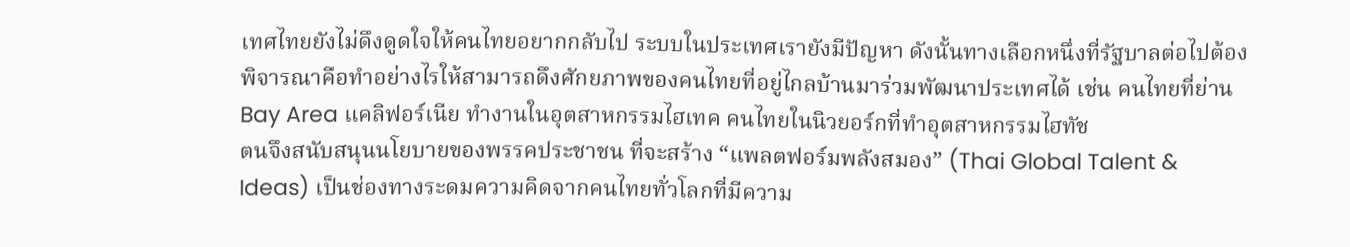เทศไทยยังไม่ดึงดูดใจให้คนไทยอยากกลับไป ระบบในประเทศเรายังมีปัญหา ดังนั้นทางเลือกหนึ่งที่รัฐบาลต่อไปต้องพิจารณาคือทำอย่างไรให้สามารถดึงศักยภาพของคนไทยที่อยู่ไกลบ้านมาร่วมพัฒนาประเทศได้ เช่น คนไทยที่ย่าน Bay Area แคลิฟอร์เนีย ทำงานในอุตสาหกรรมไฮเทค คนไทยในนิวยอร์กที่ทำอุตสาหกรรมไฮทัช
ตนจึงสนับสนุนนโยบายของพรรคประชาชน ที่จะสร้าง “แพลตฟอร์มพลังสมอง” (Thai Global Talent & Ideas) เป็นช่องทางระดมความคิดจากคนไทยทั่วโลกที่มีความ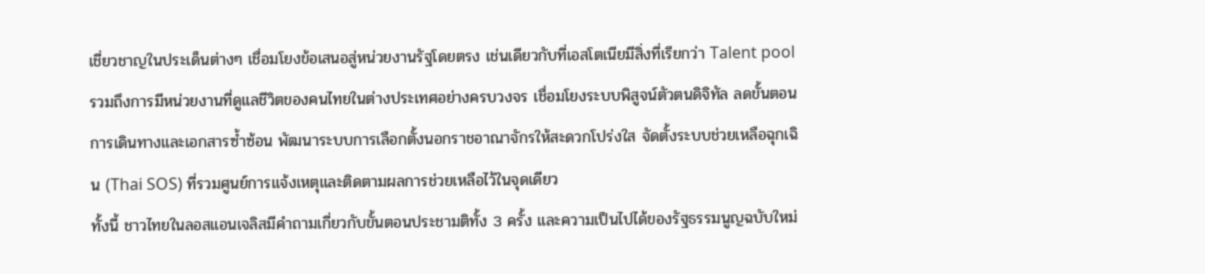เชี่ยวชาญในประเด็นต่างๆ เชื่อมโยงข้อเสนอสู่หน่วยงานรัฐโดยตรง เช่นเดียวกับที่เอสโตเนียมีสิ่งที่เรียกว่า Talent pool รวมถึงการมีหน่วยงานที่ดูแลชีวิตของคนไทยในต่างประเทศอย่างครบวงจร เชื่อมโยงระบบพิสูจน์ตัวตนดิจิทัล ลดขั้นตอนการเดินทางและเอกสารซ้ำซ้อน พัฒนาระบบการเลือกตั้งนอกราชอาณาจักรให้สะดวกโปร่งใส จัดตั้งระบบช่วยเหลือฉุกเฉิน (Thai SOS) ที่รวมศูนย์การแจ้งเหตุและติดตามผลการช่วยเหลือไว้ในจุดเดียว
ทั้งนี้ ชาวไทยในลอสแอนเจลิสมีคำถามเกี่ยวกับขั้นตอนประชามติทั้ง 3 ครั้ง และความเป็นไปได้ของรัฐธรรมนูญฉบับใหม่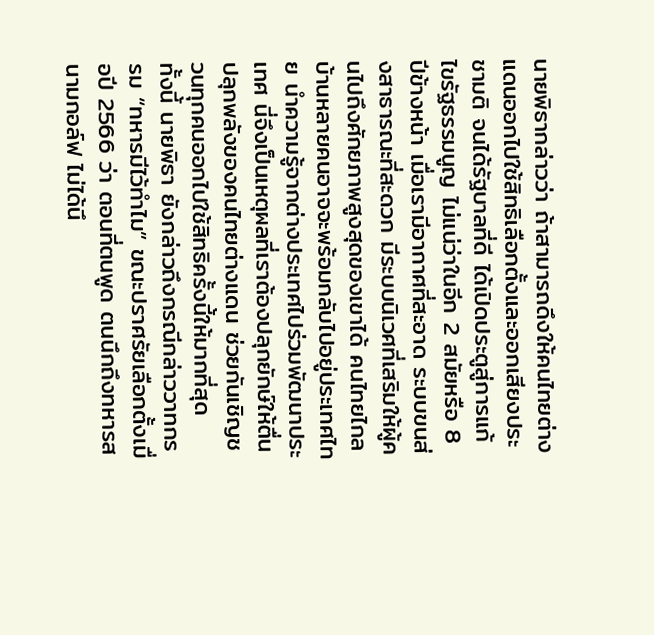นายพิธากล่าวว่า ถ้าสามารถดึงให้คนไทยต่างแดนออกไปใช้สิทธิเลือกตั้งและออกเสียงประชามติ จนได้รัฐบาลที่ดี ได้เปิดประตูสู่การแก้ไขรัฐธรรมนูญ ไม่แน่ว่าในอีก 2 สมัยหรือ 8 ปีข้างหน้า เมื่อเรามีอากาศที่สะอาด ระบบขนส่งสาธารณะที่สะดวก มีระบบนิเวศที่เสริมให้ผู้คนไปถึงศักยภาพสูงสุดของเขาได้ คนไทยไกลบ้านหลายคนอาจจะพร้อมกลับไปอยู่ประเทศไทย นำความรู้จากต่างประเทศไปร่วมพัฒนาประเทศ นี่จึงเป็นเหตุผลที่เราต้องปลุกยักษ์ให้ตื่น ปลุกพลังของคนไทยต่างแดน ช่วยกันเชิญชวนทุกคนออกไปใช้สิทธิครั้งนี้ให้มากที่สุด
ทั้งนี้ นายพิธา ยังกล่าวถึงกรณีกล่าววาทกรรม “ทหารมีไว้ทำไม” ขณะปราศรัยเลือกตั้งเมื่อปี 2566 ว่า ตอนที่ตนพูด ตนนึกถึงทหารสนามกอล์ฟ ไม่ได้นึ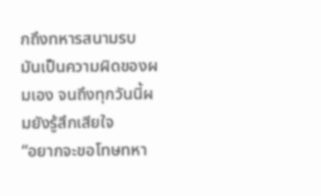กถึงทหารสนามรบ มันเป็นความผิดของผมเอง จนถึงทุกวันนี้ผมยังรู้สึกเสียใจ
“อยากจะขอโทษทหา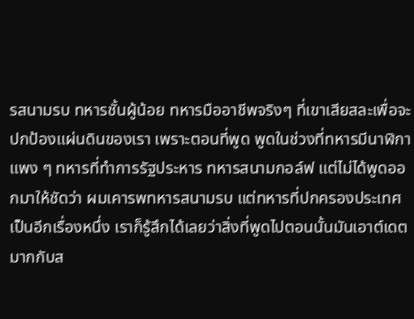รสนามรบ ทหารชั้นผู้น้อย ทหารมืออาชีพจริงๆ ที่เขาเสียสละเพื่อจะปกป้องแผ่นดินของเรา เพราะตอนที่พูด พูดในช่วงที่ทหารมีนาฬิกาแพง ๆ ทหารที่ทำการรัฐประหาร ทหารสนามกอล์ฟ แต่ไม่ได้พูดออกมาให้ชัดว่า ผมเคารพทหารสนามรบ แต่ทหารที่ปกครองประเทศเป็นอีกเรื่องหนึ่ง เราก็รู้สึกได้เลยว่าสิ่งที่พูดไปตอนนั้นมันเอาต์เดตมากกับส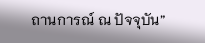ถานการณ์ ณ ปัจจุบัน”